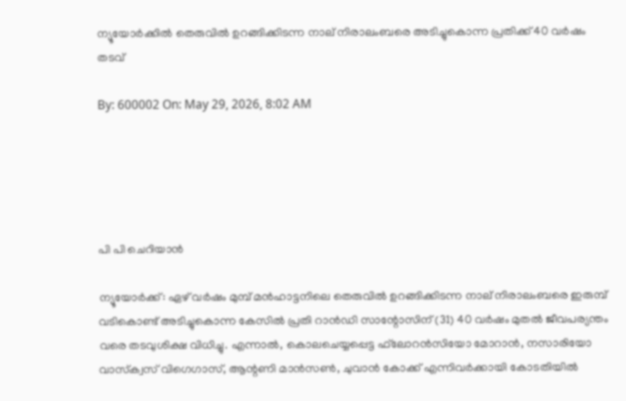ന്യൂയോര്‍ക്കില്‍ തെരുവില്‍ ഉറങ്ങിക്കിടന്ന നാല് നിരാലംബരെ അടിച്ചുകൊന്ന പ്രതിക്ക് 40 വര്‍ഷം തടവ്

By: 600002 On: May 29, 2026, 8:02 AM





പി പി ചെറിയാന്‍

ന്യൂയോര്‍ക്ക്: ഏഴ് വര്‍ഷം മുമ്പ് മന്‍ഹാട്ടനിലെ തെരുവില്‍ ഉറങ്ങിക്കിടന്ന നാല് നിരാലംബരെ ഇരുമ്പ് വടികൊണ്ട് അടിച്ചുകൊന്ന കേസില്‍ പ്രതി റാന്‍ഡി സാന്റോസിന് (31) 40 വര്‍ഷം മുതല്‍ ജീവപര്യന്തം വരെ തടവുശിക്ഷ വിധിച്ചു. എന്നാല്‍, കൊലചെയ്യപ്പെട്ട ഫ്‌ലോറന്‍സിയോ മോറാന്‍, നസാരിയോ വാസ്‌ക്വസ് വിഗെഗാസ്, ആന്റണി മാന്‍സണ്‍, ചുവാന്‍ കോക്ക് എന്നിവര്‍ക്കായി കോടതിയില്‍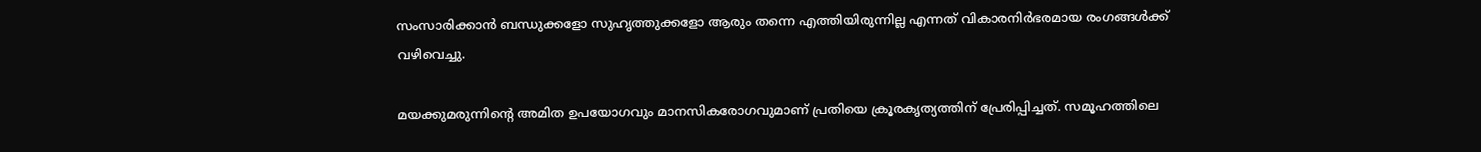സംസാരിക്കാന്‍ ബന്ധുക്കളോ സുഹൃത്തുക്കളോ ആരും തന്നെ എത്തിയിരുന്നില്ല എന്നത് വികാരനിര്‍ഭരമായ രംഗങ്ങള്‍ക്ക് വഴിവെച്ചു.

മയക്കുമരുന്നിന്റെ അമിത ഉപയോഗവും മാനസികരോഗവുമാണ് പ്രതിയെ ക്രൂരകൃത്യത്തിന് പ്രേരിപ്പിച്ചത്. സമൂഹത്തിലെ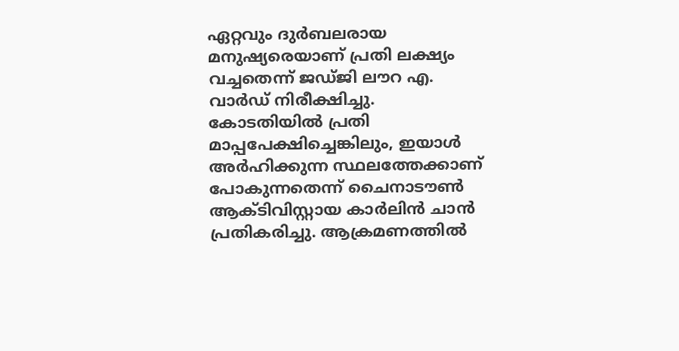ഏറ്റവും ദുര്‍ബലരായ മനുഷ്യരെയാണ് പ്രതി ലക്ഷ്യം വച്ചതെന്ന് ജഡ്ജി ലൗറ എ. വാര്‍ഡ് നിരീക്ഷിച്ചു. കോടതിയില്‍ പ്രതി മാപ്പപേക്ഷിച്ചെങ്കിലും, ഇയാള്‍ അര്‍ഹിക്കുന്ന സ്ഥലത്തേക്കാണ് പോകുന്നതെന്ന് ചൈനാടൗണ്‍ ആക്ടിവിസ്റ്റായ കാര്‍ലിന്‍ ചാന്‍ പ്രതികരിച്ചു. ആക്രമണത്തില്‍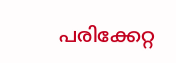പരിക്കേറ്റ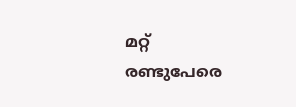മറ്റ് രണ്ടുപേരെ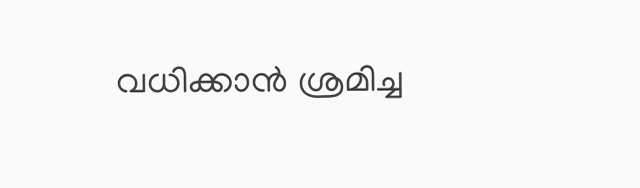വധിക്കാന്‍ ശ്രമിച്ച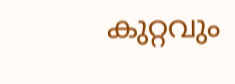കുറ്റവും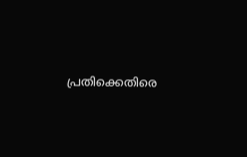പ്രതിക്കെതിരെ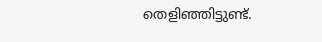തെളിഞ്ഞിട്ടുണ്ട്.